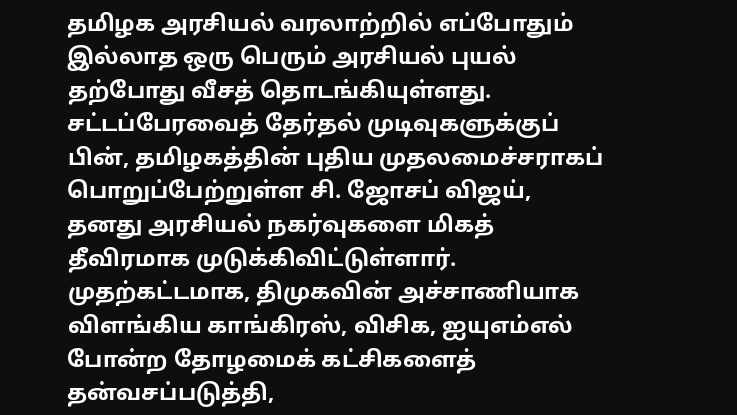தமிழக அரசியல் வரலாற்றில் எப்போதும் இல்லாத ஒரு பெரும் அரசியல் புயல் தற்போது வீசத் தொடங்கியுள்ளது. சட்டப்பேரவைத் தேர்தல் முடிவுகளுக்குப் பின், தமிழகத்தின் புதிய முதலமைச்சராகப் பொறுப்பேற்றுள்ள சி. ஜோசப் விஜய், தனது அரசியல் நகர்வுகளை மிகத் தீவிரமாக முடுக்கிவிட்டுள்ளார். முதற்கட்டமாக, திமுகவின் அச்சாணியாக விளங்கிய காங்கிரஸ், விசிக, ஐயுஎம்எல் போன்ற தோழமைக் கட்சிகளைத் தன்வசப்படுத்தி,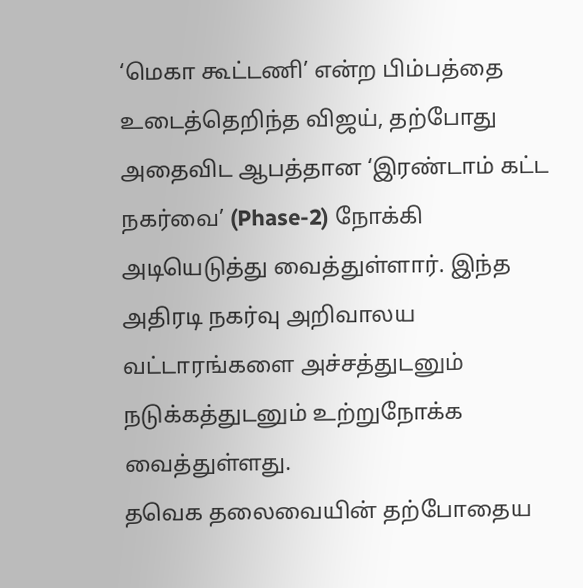‘மெகா கூட்டணி’ என்ற பிம்பத்தை உடைத்தெறிந்த விஜய், தற்போது அதைவிட ஆபத்தான ‘இரண்டாம் கட்ட நகர்வை’ (Phase-2) நோக்கி அடியெடுத்து வைத்துள்ளார். இந்த அதிரடி நகர்வு அறிவாலய வட்டாரங்களை அச்சத்துடனும் நடுக்கத்துடனும் உற்றுநோக்க வைத்துள்ளது.
தவெக தலைவையின் தற்போதைய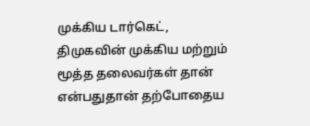முக்கிய டார்கெட், திமுகவின் முக்கிய மற்றும் மூத்த தலைவர்கள் தான் என்பதுதான் தற்போதைய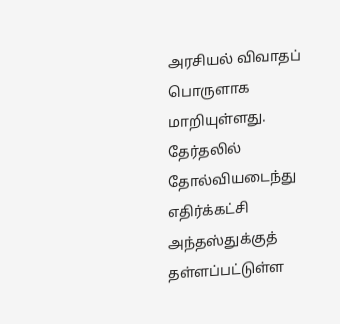அரசியல் விவாதப் பொருளாக மாறியுள்ளது. தேர்தலில் தோல்வியடைந்து எதிர்க்கட்சி அந்தஸ்துக்குத் தள்ளப்பட்டுள்ள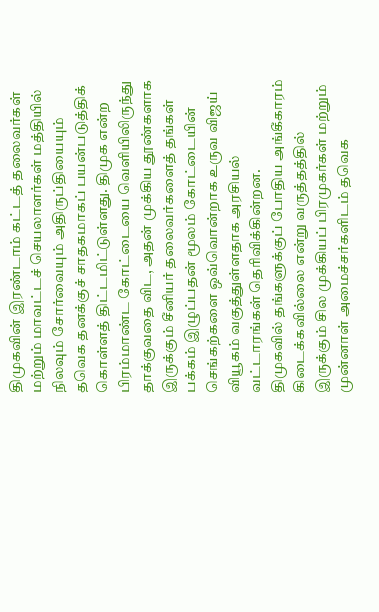திமுகவின் இரண்டாம் கட்டத் தலைவர்கள் மற்றும் மாவட்டச் செயலாளர்கள் மத்தியில் நிலவும் சோர்வையும் அதிருப்தியையும் தவெக தனக்குச் சாதகமாகப் பயன்படுத்திக் கொள்ளத் திட்டமிட்டுள்ளது. திமுக என்ற பிரம்மாண்ட கோட்டையை வெளியிலிருந்து தாக்குவதை விட, அதன் முக்கிய தூண்களாக இருக்கும் சீனியர் தலைவர்களைத் தங்கள் பக்கம் இழுப்பதன் மூலம் கோட்டையின் செங்கற்களை ஒவ்வொன்றாக உருவ விஜய் வியூகம் வகுத்துள்ளதாக அரசியல் வட்டாரங்கள் தெரிவிக்கின்றன.
திமுகவில் தங்களுக்குப் போதிய அங்கீகாரம் கிடைக்கவில்லை என்று வருத்தத்தில் இருக்கும் சில முக்கியப் பிரமுகர்கள் மற்றும் முன்னாள் அமைச்சர்களிடம் தவெக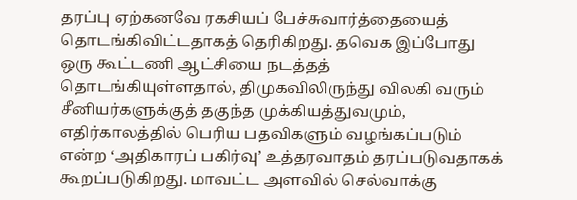தரப்பு ஏற்கனவே ரகசியப் பேச்சுவார்த்தையைத் தொடங்கிவிட்டதாகத் தெரிகிறது. தவெக இப்போது ஒரு கூட்டணி ஆட்சியை நடத்தத் தொடங்கியுள்ளதால், திமுகவிலிருந்து விலகி வரும் சீனியர்களுக்குத் தகுந்த முக்கியத்துவமும், எதிர்காலத்தில் பெரிய பதவிகளும் வழங்கப்படும் என்ற ‘அதிகாரப் பகிர்வு’ உத்தரவாதம் தரப்படுவதாகக் கூறப்படுகிறது. மாவட்ட அளவில் செல்வாக்கு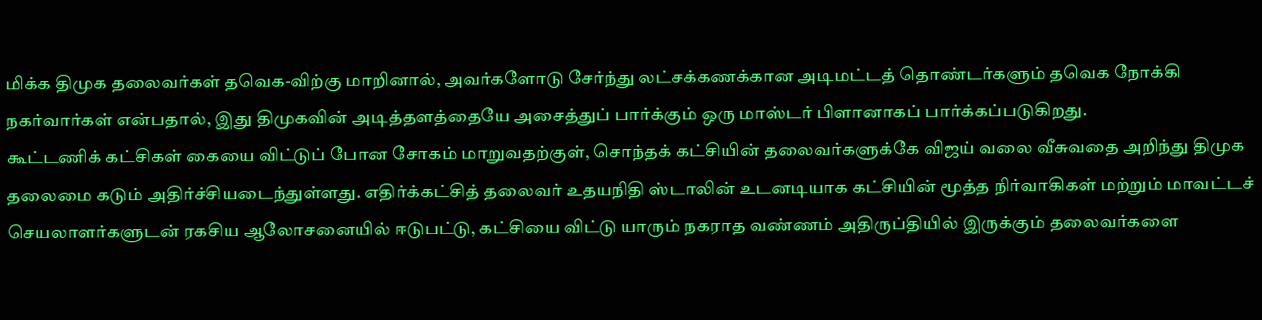மிக்க திமுக தலைவர்கள் தவெக-விற்கு மாறினால், அவர்களோடு சேர்ந்து லட்சக்கணக்கான அடிமட்டத் தொண்டர்களும் தவெக நோக்கி நகர்வார்கள் என்பதால், இது திமுகவின் அடித்தளத்தையே அசைத்துப் பார்க்கும் ஒரு மாஸ்டர் பிளானாகப் பார்க்கப்படுகிறது.
கூட்டணிக் கட்சிகள் கையை விட்டுப் போன சோகம் மாறுவதற்குள், சொந்தக் கட்சியின் தலைவர்களுக்கே விஜய் வலை வீசுவதை அறிந்து திமுக தலைமை கடும் அதிர்ச்சியடைந்துள்ளது. எதிர்க்கட்சித் தலைவர் உதயநிதி ஸ்டாலின் உடனடியாக கட்சியின் மூத்த நிர்வாகிகள் மற்றும் மாவட்டச் செயலாளர்களுடன் ரகசிய ஆலோசனையில் ஈடுபட்டு, கட்சியை விட்டு யாரும் நகராத வண்ணம் அதிருப்தியில் இருக்கும் தலைவர்களை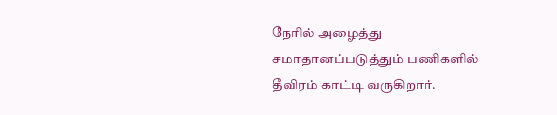நேரில் அழைத்து சமாதானப்படுத்தும் பணிகளில் தீவிரம் காட்டி வருகிறார்.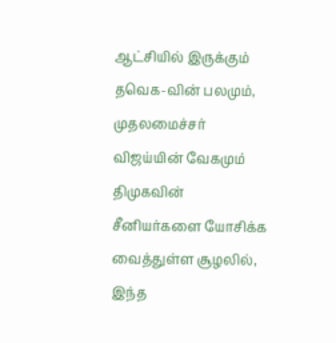ஆட்சியில் இருக்கும் தவெக-வின் பலமும், முதலமைச்சர் விஜய்யின் வேகமும் திமுகவின் சீனியர்களை யோசிக்க வைத்துள்ள சூழலில், இந்த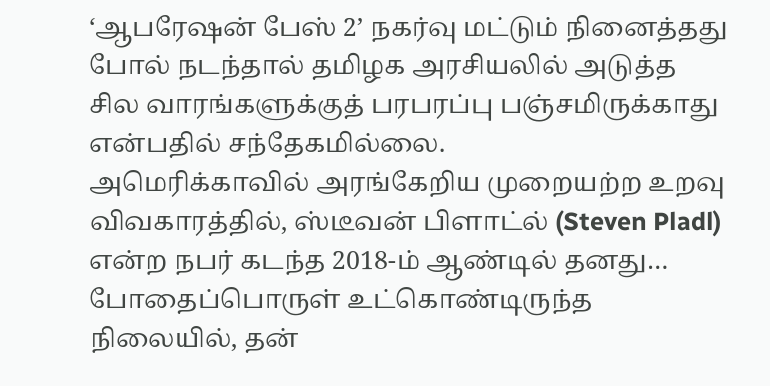‘ஆபரேஷன் பேஸ் 2’ நகர்வு மட்டும் நினைத்தது போல் நடந்தால் தமிழக அரசியலில் அடுத்த சில வாரங்களுக்குத் பரபரப்பு பஞ்சமிருக்காது என்பதில் சந்தேகமில்லை.
அமெரிக்காவில் அரங்கேறிய முறையற்ற உறவு விவகாரத்தில், ஸ்டீவன் பிளாட்ல் (Steven Pladl) என்ற நபர் கடந்த 2018-ம் ஆண்டில் தனது…
போதைப்பொருள் உட்கொண்டிருந்த நிலையில், தன்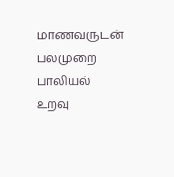மாணவருடன் பலமுறை பாலியல் உறவு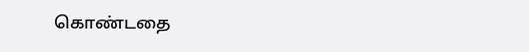கொண்டதை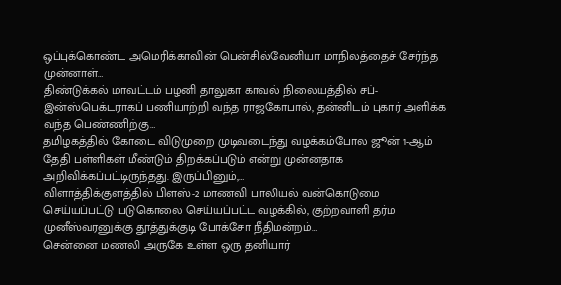ஒப்புக்கொண்ட அமெரிக்காவின் பென்சில்வேனியா மாநிலத்தைச் சேர்ந்த முன்னாள்…
திண்டுக்கல் மாவட்டம் பழனி தாலுகா காவல் நிலையத்தில் சப்-இன்ஸ்பெக்டராகப் பணியாற்றி வந்த ராஜகோபால், தன்னிடம் புகார் அளிக்க வந்த பெண்ணிற்கு…
தமிழகத்தில் கோடை விடுமுறை முடிவடைந்து வழக்கம்போல ஜூன் 1-ஆம் தேதி பள்ளிகள் மீண்டும் திறக்கப்படும் என்று முன்னதாக அறிவிக்கப்பட்டிருந்தது. இருப்பினும்,…
விளாத்திக்குளத்தில் பிளஸ்-2 மாணவி பாலியல் வன்கொடுமை செய்யப்பட்டு படுகொலை செய்யப்பட்ட வழக்கில், குற்றவாளி தர்ம முனீஸ்வரனுக்கு தூத்துக்குடி போக்சோ நீதிமன்றம்…
சென்னை மணலி அருகே உள்ள ஒரு தனியார்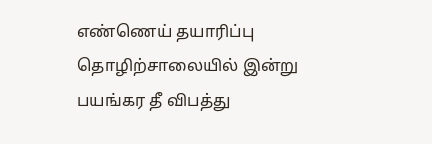எண்ணெய் தயாரிப்பு தொழிற்சாலையில் இன்று பயங்கர தீ விபத்து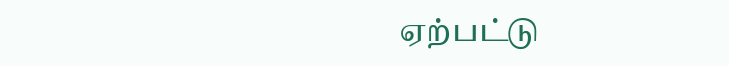ஏற்பட்டு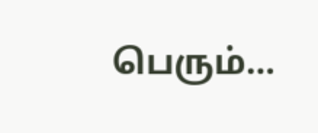பெரும்…